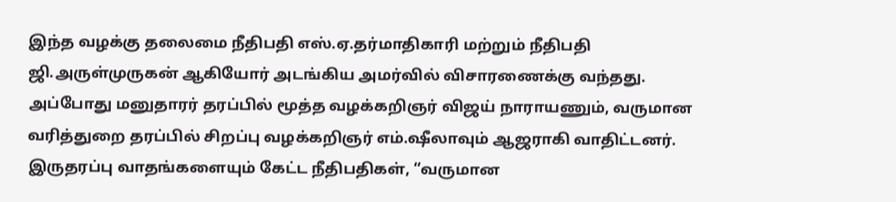இந்த வழக்கு தலைமை நீதிபதி எஸ்.ஏ.தர்மாதிகாரி மற்றும் நீதிபதி ஜி.அருள்முருகன் ஆகியோர் அடங்கிய அமர்வில் விசாரணைக்கு வந்தது. அப்போது மனுதாரர் தரப்பில் மூத்த வழக்கறிஞர் விஜய் நாராயணும், வருமான வரித்துறை தரப்பில் சிறப்பு வழக்கறிஞர் எம்.ஷீலாவும் ஆஜராகி வாதிட்டனர்.
இருதரப்பு வாதங்களையும் கேட்ட நீதிபதிகள், “வருமான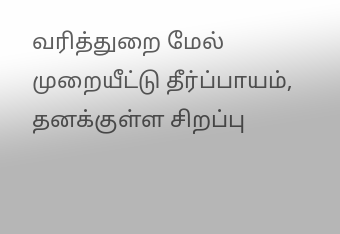வரித்துறை மேல் முறையீட்டு தீர்ப்பாயம், தனக்குள்ள சிறப்பு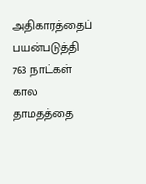அதிகாரத்தைப் பயன்படுத்தி 763 நாட்கள் கால தாமதத்தை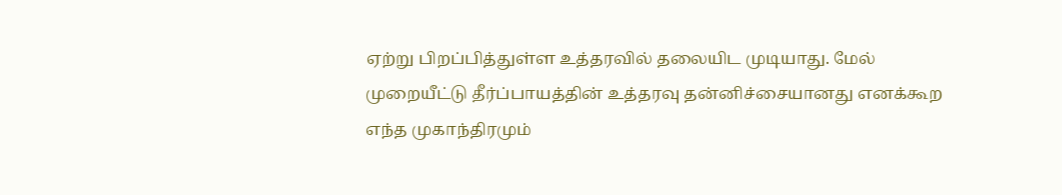ஏற்று பிறப்பித்துள்ள உத்தரவில் தலையிட முடியாது. மேல் முறையீட்டு தீர்ப்பாயத்தின் உத்தரவு தன்னிச்சையானது எனக்கூற எந்த முகாந்திரமும்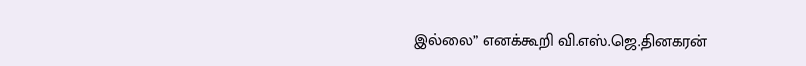இல்லை” எனக்கூறி வி.எஸ்.ஜெ.தினகரன்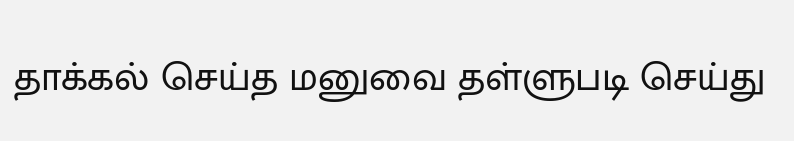தாக்கல் செய்த மனுவை தள்ளுபடி செய்து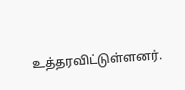உத்தரவிட்டுள்ளனர்.